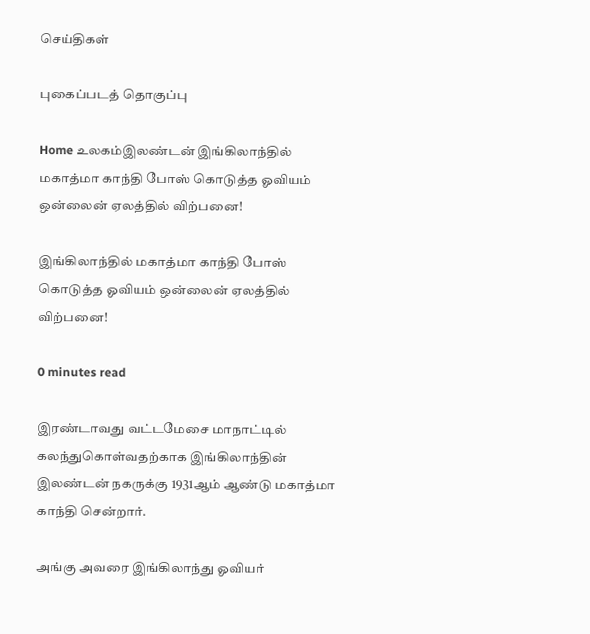செய்திகள்

புகைப்படத் தொகுப்பு

Home உலகம்இலண்டன் இங்கிலாந்தில் மகாத்மா காந்தி போஸ் கொடுத்த ஓவியம் ஒன்லைன் ஏலத்தில் விற்பனை!

இங்கிலாந்தில் மகாத்மா காந்தி போஸ் கொடுத்த ஓவியம் ஒன்லைன் ஏலத்தில் விற்பனை!

0 minutes read

இரண்டாவது வட்டமேசை மாநாட்டில் கலந்துகொள்வதற்காக இங்கிலாந்தின் இலண்டன் நகருக்கு 1931ஆம் ஆண்டு மகாத்மா காந்தி சென்றார்.

அங்கு அவரை இங்கிலாந்து ஓவியர்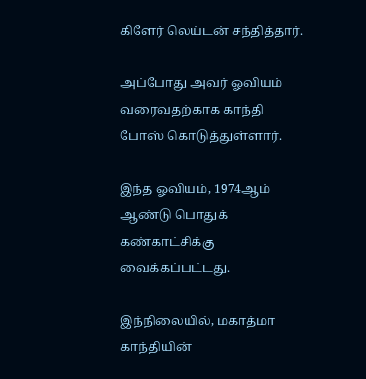கிளேர் லெய்டன் சந்தித்தார்.

அப்போது அவர் ஓவியம் வரைவதற்காக காந்தி போஸ் கொடுத்துள்ளார்.

இந்த ஓவியம், 1974ஆம் ஆண்டு பொதுக் கண்காட்சிக்கு வைக்கப்பட்டது.

இந்நிலையில், மகாத்மா காந்தியின்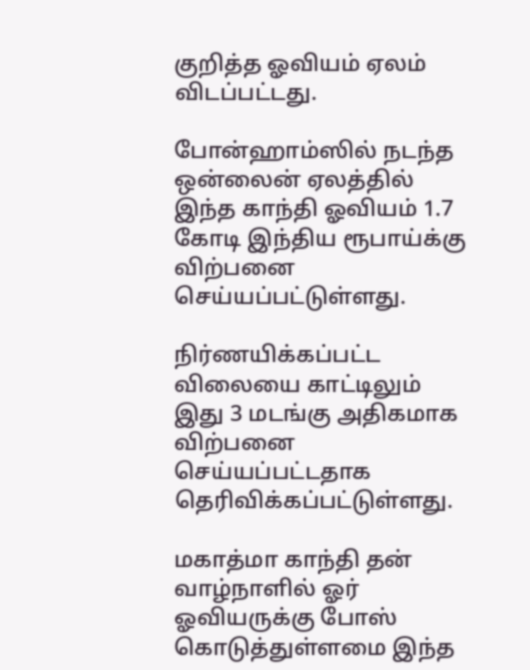குறித்த ஓவியம் ஏலம் விடப்பட்டது.

போன்ஹாம்ஸில் நடந்த ஒன்லைன் ஏலத்தில் இந்த காந்தி ஓவியம் 1.7 கோடி இந்திய ரூபாய்க்கு விற்பனை செய்யப்பட்டுள்ளது.

நிர்ணயிக்கப்பட்ட விலையை காட்டிலும் இது 3 மடங்கு அதிகமாக விற்பனை செய்யப்பட்டதாக தெரிவிக்கப்பட்டுள்ளது.

மகாத்மா காந்தி தன் வாழ்நாளில் ஓர் ஓவியருக்கு போஸ் கொடுத்துள்ளமை இந்த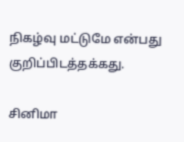நிகழ்வு மட்டுமே என்பது குறிப்பிடத்தக்கது.

சினிமா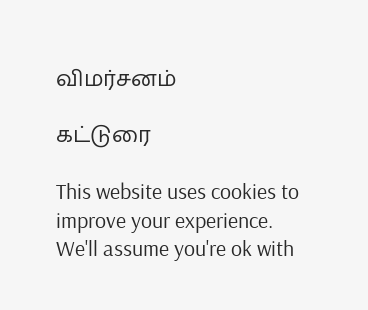விமர்சனம்

கட்டுரை

This website uses cookies to improve your experience. We'll assume you're ok with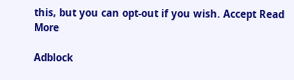this, but you can opt-out if you wish. Accept Read More

Adblock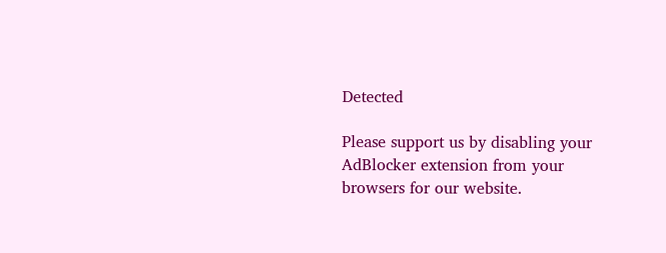Detected

Please support us by disabling your AdBlocker extension from your browsers for our website.